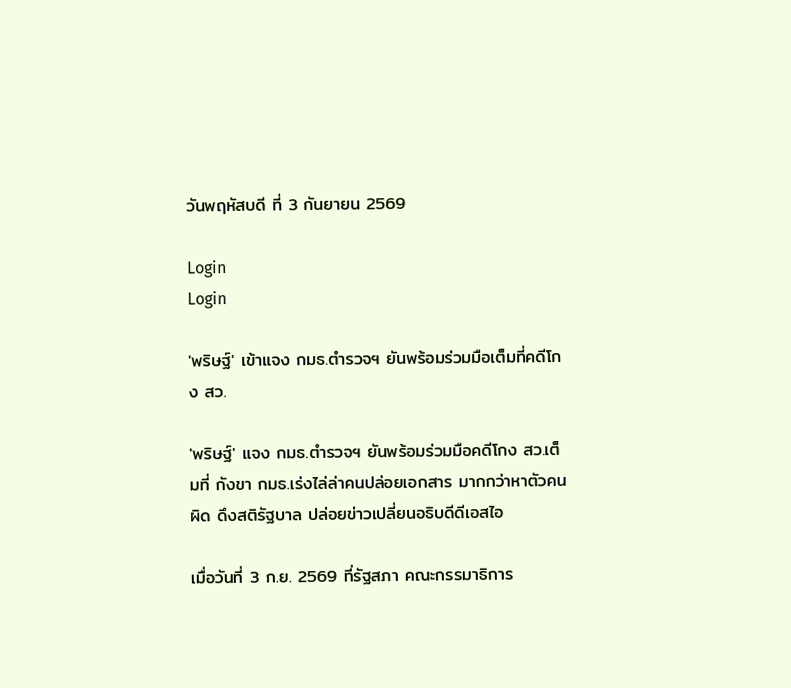วันพฤหัสบดี ที่ 3 กันยายน 2569

Login
Login

'พริษฐ์' เข้าแจง กมธ.ตำรวจฯ ยันพร้อมร่วมมือเต็มที่คดีโกง สว.

'พริษฐ์' แจง กมธ.ตำรวจฯ ยันพร้อมร่วมมือคดีโกง สว.เต็มที่ กังขา กมธ.เร่งไล่ล่าคนปล่อยเอกสาร มากกว่าหาตัวคนผิด ดึงสติรัฐบาล ปล่อยข่าวเปลี่ยนอธิบดีดีเอสไอ

เมื่อวันที่ 3 ก.ย. 2569 ที่รัฐสภา คณะกรรมาธิการ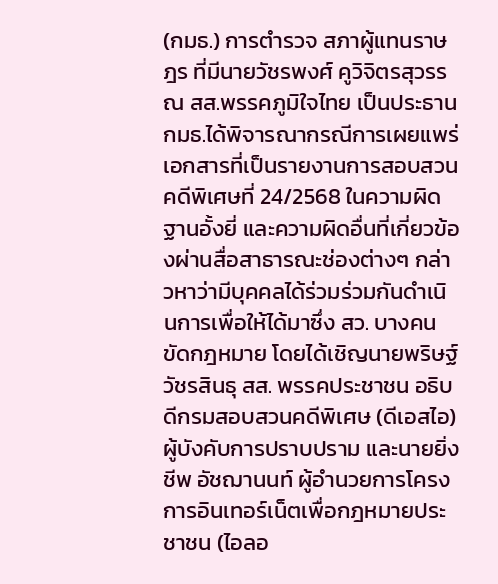(กมธ.) การตำรวจ สภาผู้แทนราษฎร ที่มีนายวัชรพงศ์ คูวิจิตรสุวรรณ สส.พรรคภูมิใจไทย เป็นประธาน กมธ.ได้พิจารณากรณีการเผยแพร่เอกสารที่เป็นรายงานการสอบสวนคดีพิเศษที่ 24/2568 ในความผิดฐานอั้งยี่ และความผิดอื่นที่เกี่ยวข้องผ่านสื่อสาธารณะช่องต่างๆ กล่าวหาว่ามีบุคคลได้ร่วมร่วมกันดำเนินการเพื่อให้ได้มาซึ่ง สว. บางคนขัดกฎหมาย โดยได้เชิญนายพริษฐ์ วัชรสินธุ สส. พรรคประชาชน อธิบดีกรมสอบสวนคดีพิเศษ (ดีเอสไอ) ผู้บังคับการปราบปราม และนายยิ่งชีพ อัชฌานนท์ ผู้อำนวยการโครงการอินเทอร์เน็ตเพื่อกฎหมายประชาชน (ไอลอ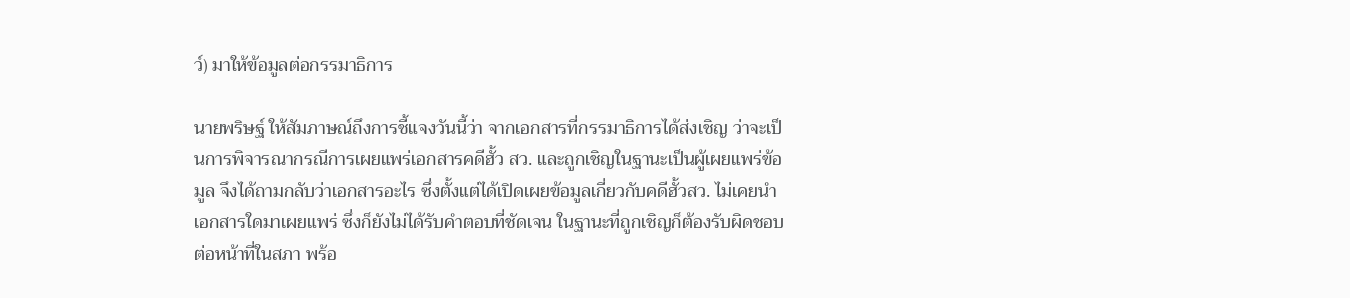ว์) มาให้ข้อมูลต่อกรรมาธิการ

นายพริษฐ์ ให้สัมภาษณ์ถึงการชี้แจงวันนี้ว่า จากเอกสารที่กรรมาธิการได้ส่งเชิญ ว่าจะเป็นการพิจารณากรณีการเผยแพร่เอกสารคดีฮั้ว สว. และถูกเชิญในฐานะเป็นผู้เผยแพร่ข้อมูล จึงได้ถามกลับว่าเอกสารอะไร ซึ่งตั้งแต่ได้เปิดเผยข้อมูลเกี่ยวกับคดีฮั้วสว. ไม่เคยนำเอกสารใดมาเผยแพร่ ซึ่งก็ยังไม่ได้รับคำตอบที่ชัดเจน ในฐานะที่ถูกเชิญก็ต้องรับผิดชอบต่อหน้าที่ในสภา พร้อ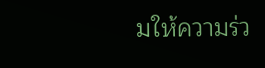มให้ความร่ว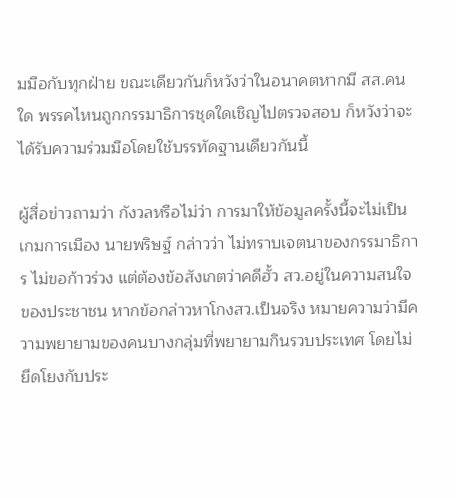มมือกับทุกฝ่าย ขณะเดียวกันก็หวังว่าในอนาคตหากมี สส.คนใด พรรคไหนถูกกรรมาธิการชุดใดเชิญไปตรวจสอบ ก็หวังว่าจะได้รับความร่วมมือโดยใช้บรรทัดฐานเดียวกันนี้

ผู้สื่อข่าวถามว่า กังวลหรือไม่ว่า การมาให้ข้อมูลครั้งนี้จะไม่เป็นเกมการเมือง นายพริษฐ์ กล่าวว่า ไม่ทราบเจตนาของกรรมาธิการ ไม่ขอก้าวร่วง แต่ต้องข้อสังเกตว่าคดีฮั้ว สว.อยู่ในความสนใจของประชาชน หากข้อกล่าวหาโกงสว.เป็นจริง หมายความว่ามีความพยายามของคนบางกลุ่มที่พยายามกินรวบประเทศ โดยไม่ยึดโยงกับประ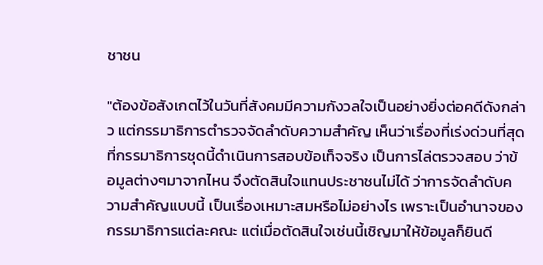ชาชน

"ต้องข้อสังเกตไว้ในวันที่สังคมมีความกังวลใจเป็นอย่างยิ่งต่อคดีดังกล่าว แต่กรรมาธิการตำรวจจัดลำดับความสำคัญ เห็นว่าเรื่องที่เร่งด่วนที่สุดที่กรรมาธิการชุดนี้ดำเนินการสอบข้อเท็จจริง เป็นการไล่ตรวจสอบ ว่าข้อมูลต่างๆมาจากไหน จึงตัดสินใจแทนประชาชนไม่ได้ ว่าการจัดลำดับความสำคัญแบบนี้ เป็นเรื่องเหมาะสมหรือไม่อย่างไร เพราะเป็นอำนาจของกรรมาธิการแต่ละคณะ แต่เมื่อตัดสินใจเช่นนี้เชิญมาให้ข้อมูลก็ยินดี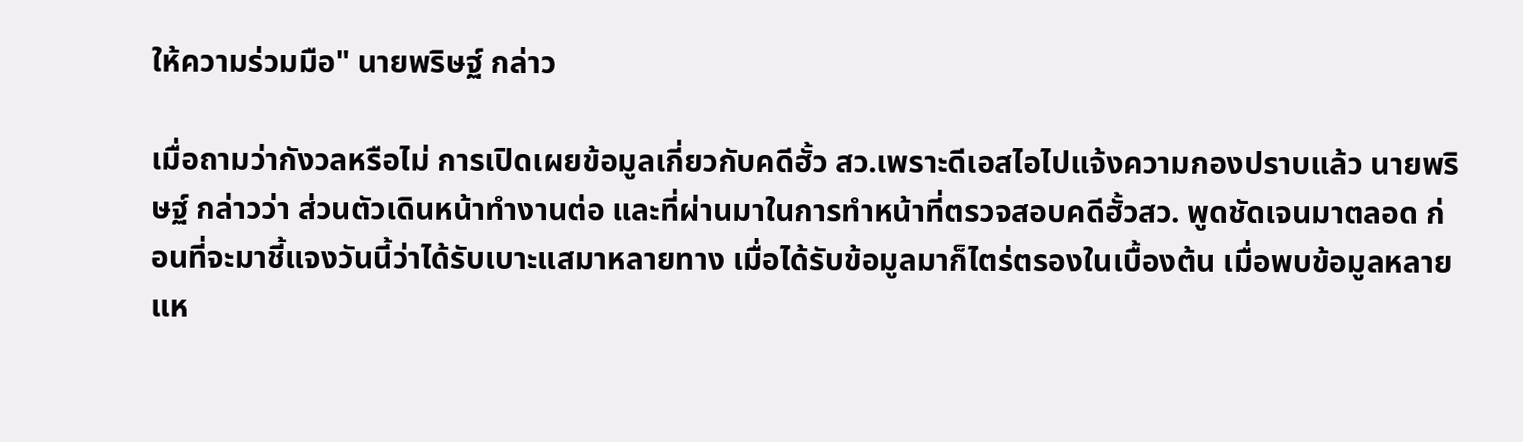ให้ความร่วมมือ" นายพริษฐ์ กล่าว

เมื่อถามว่ากังวลหรือไม่ การเปิดเผยข้อมูลเกี่ยวกับคดีฮั้ว สว.เพราะดีเอสไอไปแจ้งความกองปราบแล้ว นายพริษฐ์ กล่าวว่า ส่วนตัวเดินหน้าทำงานต่อ และที่ผ่านมาในการทำหน้าที่ตรวจสอบคดีฮั้วสว. พูดชัดเจนมาตลอด ก่อนที่จะมาชี้แจงวันนี้ว่าได้รับเบาะแสมาหลายทาง เมื่อได้รับข้อมูลมาก็ไตร่ตรองในเบื้องต้น เมื่อพบข้อมูลหลายแห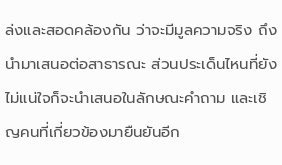ล่งและสอดคล้องกัน ว่าจะมีมูลความจริง ถึงนำมาเสนอต่อสาธารณะ ส่วนประเด็นไหนที่ยังไม่แน่ใจก็จะนำเสนอในลักษณะคำถาม และเชิญคนที่เกี่ยวข้องมายืนยันอีก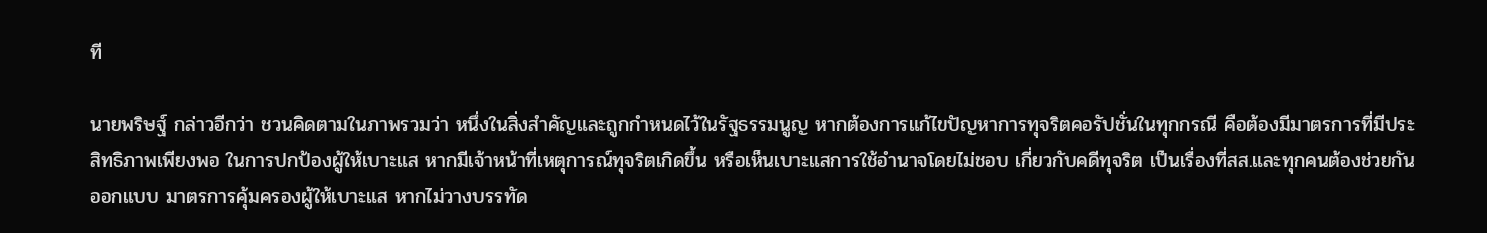ที

นายพริษฐ์ กล่าวอีกว่า ชวนคิดตามในภาพรวมว่า หนึ่งในสิ่งสำคัญและถูกกำหนดไว้ในรัฐธรรมนูญ หากต้องการแก้ไขปัญหาการทุจริตคอรัปชั่นในทุกกรณี คือต้องมีมาตรการที่มีประสิทธิภาพเพียงพอ ในการปกป้องผู้ให้เบาะแส หากมีเจ้าหน้าที่เหตุการณ์ทุจริตเกิดขึ้น หรือเห็นเบาะแสการใช้อำนาจโดยไม่ชอบ เกี่ยวกับคดีทุจริต เป็นเรื่องที่สส.และทุกคนต้องช่วยกันออกแบบ มาตรการคุ้มครองผู้ให้เบาะแส หากไม่วางบรรทัด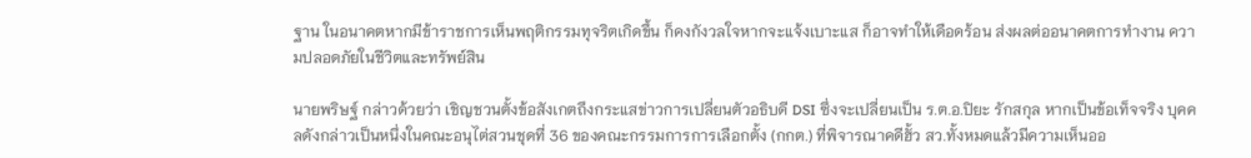ฐาน ในอนาคตหากมีข้าราชการเห็นพฤติกรรมทุจริตเกิดขึ้น ก็คงกังวลใจหากจะแจ้งเบาะแส ก็อาจทำให้เดือดร้อน ส่งผลต่ออนาคตการทำงาน ความปลอดภัยในชีวิตและทรัพย์สิน

นายพริษฐ์ กล่าวด้วยว่า เชิญชวนตั้งข้อสังเกตถึงกระแสข่าวการเปลี่ยนตัวอธิบดี DSI ซึ่งจะเปลี่ยนเป็น ร.ต.อ.ปิยะ รักสกุล หากเป็นข้อเท็จจริง บุคคลดังกล่าวเป็นหนึ่งในคณะอนุไต่สวนชุดที่ 36 ของคณะกรรมการการเลือกตั้ง (กกต.) ที่พิจารณาคดีฮั้ว สว.ทั้งหมดแล้วมีความเห็นออ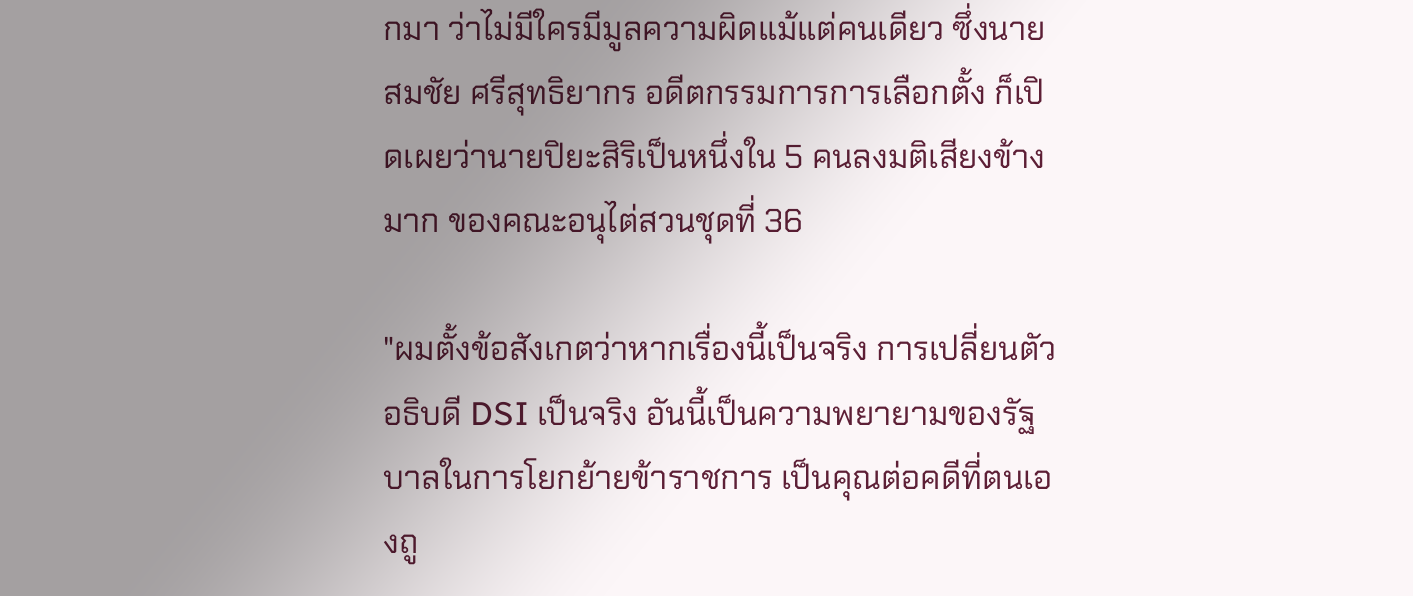กมา ว่าไม่มีใครมีมูลความผิดแม้แต่คนเดียว ซึ่งนายสมชัย ศรีสุทธิยากร อดีตกรรมการการเลือกตั้ง ก็เปิดเผยว่านายปิยะสิริเป็นหนึ่งใน 5 คนลงมติเสียงข้างมาก ของคณะอนุไต่สวนชุดที่ 36

"ผมตั้งข้อสังเกตว่าหากเรื่องนี้เป็นจริง การเปลี่ยนตัวอธิบดี DSI เป็นจริง อันนี้เป็นความพยายามของรัฐบาลในการโยกย้ายข้าราชการ เป็นคุณต่อคดีที่ตนเองถู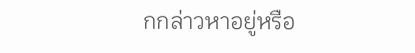กกล่าวหาอยู่หรือ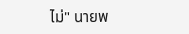ไม่" นายพ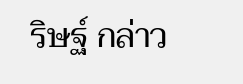ริษฐ์ กล่าว